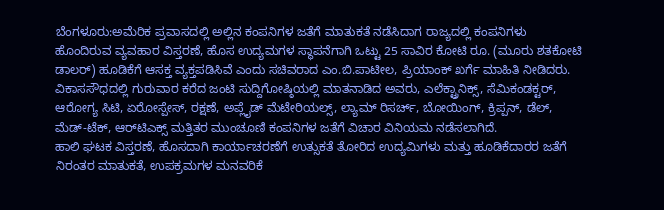ಬೆಂಗಳೂರು:ಅಮೆರಿಕ ಪ್ರವಾಸದಲ್ಲಿ ಅಲ್ಲಿನ ಕಂಪನಿಗಳ ಜತೆಗೆ ಮಾತುಕತೆ ನಡೆಸಿದಾಗ ರಾಜ್ಯದಲ್ಲಿ ಕಂಪನಿಗಳು ಹೊಂದಿರುವ ವ್ಯವಹಾರ ವಿಸ್ತರಣೆ, ಹೊಸ ಉದ್ಯಮಗಳ ಸ್ಥಾಪನೆಗಾಗಿ ಒಟ್ಟು 25 ಸಾವಿರ ಕೋಟಿ ರೂ. (ಮೂರು ಶತಕೋಟಿ ಡಾಲರ್) ಹೂಡಿಕೆಗೆ ಆಸಕ್ತ ವ್ಯಕ್ತಪಡಿಸಿವೆ ಎಂದು ಸಚಿವರಾದ ಎಂ.ಬಿ.ಪಾಟೀಲ, ಪ್ರಿಯಾಂಕ್ ಖರ್ಗೆ ಮಾಹಿತಿ ನೀಡಿದರು.
ವಿಕಾಸಸೌಧದಲ್ಲಿ ಗುರುವಾರ ಕರೆದ ಜಂಟಿ ಸುದ್ದಿಗೋಷ್ಠಿಯಲ್ಲಿ ಮಾತನಾಡಿದ ಅವರು, ಎಲೆಕ್ಟ್ರಾನಿಕ್ಸ್, ಸೆಮಿಕಂಡಕ್ಟರ್, ಆರೋಗ್ಯ ಸಿಟಿ, ಏರೋಸ್ಪೇಸ್, ರಕ್ಷಣೆ, ಅಪ್ಲೈಡ್ ಮೆಟೇರಿಯಲ್ಸ್, ಲ್ಯಾಮ್ ರಿಸರ್ಚ್, ಬೋಯಿಂಗ್, ಕ್ರಿಪ್ಪನ್, ಡೆಲ್, ಮೆಡ್-ಟೆಕ್, ಆರ್‌ಟಿಎಕ್ಸ್ ಮತ್ತಿತರ ಮುಂಚೂಣಿ ಕಂಪನಿಗಳ ಜತೆಗೆ ವಿಚಾರ ವಿನಿಯಮ ನಡೆಸಲಾಗಿದೆ.
ಹಾಲಿ ಘಟಕ ವಿಸ್ತರಣೆ, ಹೊಸದಾಗಿ ಕಾರ್ಯಾಚರಣೆಗೆ ಉತ್ಸುಕತೆ ತೋರಿದ ಉದ್ಯಮಿಗಳು ಮತ್ತು ಹೂಡಿಕೆದಾರರ ಜತೆಗೆ ನಿರಂತರ ಮಾತುಕತೆ, ಉಪಕ್ರಮಗಳ ಮನವರಿಕೆ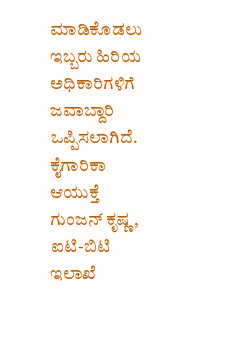ಮಾಡಿಕೊಡಲು ಇಬ್ಬರು ಹಿರಿಯ ಅಧಿಕಾರಿಗಳಿಗೆ ಜವಾಬ್ದಾರಿ ಒಪ್ಪಿಸಲಾಗಿದೆ.
ಕೈಗಾರಿಕಾ ಆಯುಕ್ತೆ ಗುಂಜನ್ ಕೃಷ್ಣ, ಐಟಿ-ಬಿಟಿ ಇಲಾಖೆ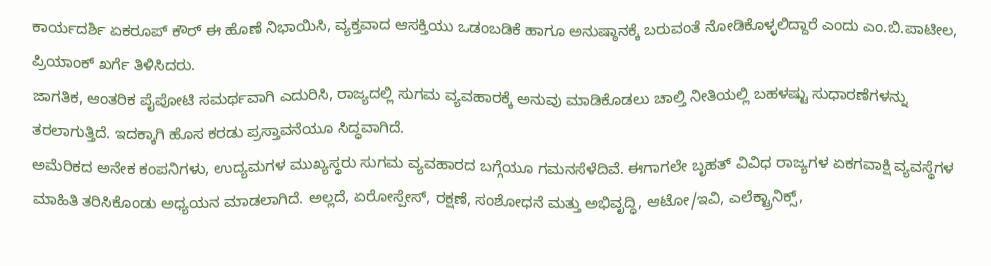ಕಾರ್ಯದರ್ಶಿ ಏಕರೂಪ್ ಕೌರ್ ಈ ಹೊಣೆ ನಿಭಾಯಿಸಿ, ವ್ಯಕ್ತವಾದ ಆಸಕ್ತಿಯು ಒಡಂಬಡಿಕೆ ಹಾಗೂ ಅನುಷ್ಠಾನಕ್ಕೆ ಬರುವಂತೆ ನೋಡಿಕೊಳ್ಳಲಿದ್ದಾರೆ ಎಂದು ಎಂ.ಬಿ.ಪಾಟೀಲ, ಪ್ರಿಯಾಂಕ್ ಖರ್ಗೆ ತಿಳಿಸಿದರು.
ಜಾಗತಿಕ, ಆಂತರಿಕ ಪೈಪೋಟಿ ಸಮರ್ಥವಾಗಿ ಎದುರಿಸಿ, ರಾಜ್ಯದಲ್ಲಿ ಸುಗಮ ವ್ಯವಹಾರಕ್ಕೆ ಅನುವು ಮಾಡಿಕೊಡಲು ಚಾಲ್ತಿ ನೀತಿಯಲ್ಲಿ ಬಹಳಷ್ಟು ಸುಧಾರಣೆಗಳನ್ನು ತರಲಾಗುತ್ತಿದೆ. ಇದಕ್ಕಾಗಿ ಹೊಸ ಕರಡು ಪ್ರಸ್ತಾವನೆಯೂ ಸಿದ್ಧವಾಗಿದೆ.
ಅಮೆರಿಕದ ಅನೇಕ ಕಂಪನಿಗಳು, ಉದ್ಯಮಗಳ ಮುಖ್ಯಸ್ಥರು ಸುಗಮ ವ್ಯವಹಾರದ ಬಗ್ಗೆಯೂ ಗಮನಸೆಳೆದಿವೆ. ಈಗಾಗಲೇ ಬೃಹತ್ ವಿವಿಧ ರಾಜ್ಯಗಳ ಏಕಗವಾಕ್ಷಿ ವ್ಯವಸ್ಥೆಗಳ ಮಾಹಿತಿ ತರಿಸಿಕೊಂಡು ಅಧ್ಯಯನ ಮಾಡಲಾಗಿದೆ. ಅಲ್ಲದೆ, ಏರೋಸ್ಪೇಸ್, ರಕ್ಷಣೆ, ಸಂಶೋಧನೆ ಮತ್ತು ಅಭಿವೃದ್ಧಿ, ಆಟೋ/ಇವಿ, ಎಲೆಕ್ಟ್ರಾನಿಕ್ಸ್,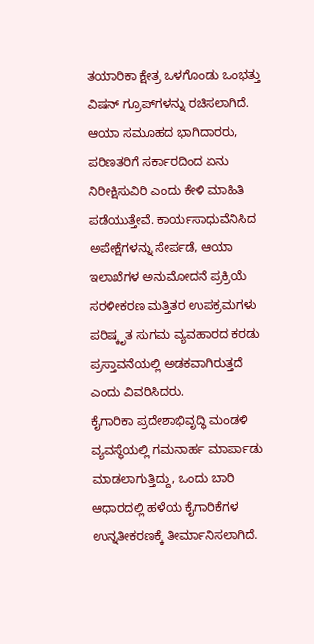ತಯಾರಿಕಾ ಕ್ಷೇತ್ರ ಒಳಗೊಂಡು ಒಂಭತ್ತು ವಿಷನ್ ಗ್ರೂಪ್‌ಗಳನ್ನು ರಚಿಸಲಾಗಿದೆ.
ಆಯಾ ಸಮೂಹದ ಭಾಗಿದಾರರು, ಪರಿಣತರಿಗೆ ಸರ್ಕಾರದಿಂದ ಏನು ನಿರೀಕ್ಷಿಸುವಿರಿ ಎಂದು ಕೇಳಿ ಮಾಹಿತಿ ಪಡೆಯುತ್ತೇವೆ. ಕಾರ್ಯಸಾಧುವೆನಿಸಿದ ಅಪೇಕ್ಷೆಗಳನ್ನು ಸೇರ್ಪಡೆ, ಆಯಾ ಇಲಾಖೆಗಳ ಅನುಮೋದನೆ ಪ್ರಕ್ರಿಯೆ ಸರಳೀಕರಣ ಮತ್ತಿತರ ಉಪಕ್ರಮಗಳು ಪರಿಷ್ಕೃತ ಸುಗಮ ವ್ಯವಹಾರದ ಕರಡು ಪ್ರಸ್ತಾವನೆಯಲ್ಲಿ ಅಡಕವಾಗಿರುತ್ತದೆ ಎಂದು ವಿವರಿಸಿದರು.
ಕೈಗಾರಿಕಾ ಪ್ರದೇಶಾಭಿವೃದ್ಧಿ ಮಂಡಳಿ ವ್ಯವಸ್ಥೆಯಲ್ಲಿ ಗಮನಾರ್ಹ ಮಾರ್ಪಾಡು ಮಾಡಲಾಗುತ್ತಿದ್ದು, ಒಂದು ಬಾರಿ ಆಧಾರದಲ್ಲಿ ಹಳೆಯ ಕೈಗಾರಿಕೆಗಳ ಉನ್ನತೀಕರಣಕ್ಕೆ ತೀರ್ಮಾನಿಸಲಾಗಿದೆ.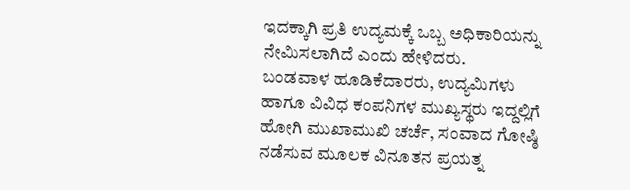ಇದಕ್ಕಾಗಿ ಪ್ರತಿ ಉದ್ಯಮಕ್ಕೆ ಒಬ್ಬ ಅಧಿಕಾರಿಯನ್ನು ನೇಮಿಸಲಾಗಿದೆ ಎಂದು ಹೇಳಿದರು.
ಬಂಡವಾಳ ಹೂಡಿಕೆದಾರರು, ಉದ್ಯಮಿಗಳು ಹಾಗೂ ವಿವಿಧ ಕಂಪನಿಗಳ ಮುಖ್ಯಸ್ಥರು ಇದ್ದಲ್ಲಿಗೆ ಹೋಗಿ ಮುಖಾಮುಖಿ ಚರ್ಚೆ, ಸಂವಾದ ಗೋಷ್ಠಿ ನಡೆಸುವ ಮೂಲಕ ವಿನೂತನ ಪ್ರಯತ್ನ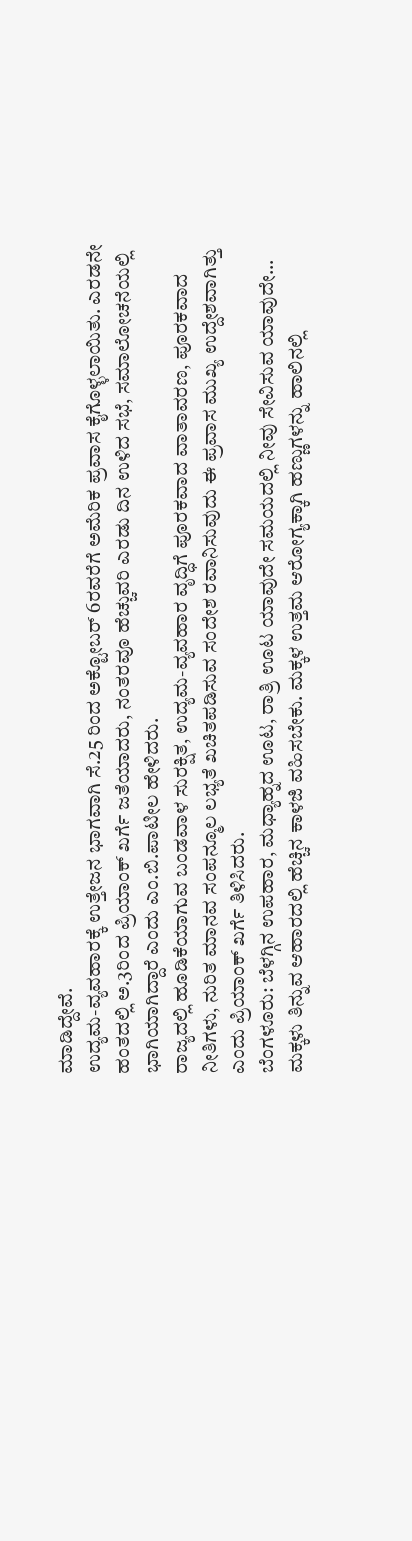ಮಾಡಿದ್ದೇವೆ.
ಉದ್ಯಮ-ವ್ಯವಹಾರಕ್ಕೆ ಉತ್ತೇಜನ ಭಾಗವಾಗಿ ಸೆ.25 ರಿಂದ ಅಕ್ಟೋಬರ್ 6ರವರೆಗೆ ಅಮೆರಿಕ ಪ್ರವಾಸ ಕೈಗೊಳ್ಳಲಾಯಿತು. ಎರಡನೇ ಹಂತದಲ್ಲಿ ಅ.3ರಿಂದ ಪ್ರಿಯಾಂಕ್ ಖರ್ಗೆ ಜತೆಯಾದರು, ನಂತರವೂ ಹೆಚ್ಚುವರಿ ಎರಡು ದಿನ ಉಳಿದ ಸಭೆ, ಸಮಾಲೋಚನೆಯಲ್ಲಿ ಭಾಗಿಯಾಗಿದ್ದಾರೆ ಎಂದು ಎಂ.ಬಿ.ಪಾಟೀಲ ಹೇಳಿದರು.
ರಾಜ್ಯದಲ್ಲಿ ಹೂಡಿಕೆಯಾಗುವ ಬಂಡವಾಳ ಸುರಕ್ಷಿತ, ಉದ್ಯಮ-ವ್ಯವಹಾರ ವೃದ್ಧಿಗೆ ಪೂರಕವಾದ ವಾತಾವರಣ, ಪೂರಕವಾದ ನೀತಿಗಳು, ನುರಿತ ಮಾನವ ಸಂಪನ್ಮೂಲ ಲಭ್ಯತೆ ಖಚಿತಪಡಿಸುವ ಸಂದೇಶ ರವಾನಿಸುವುದು ಈ ಪ್ರವಾಸ ಮುಖ್ಯ ಉದ್ದೇಶವಾಗಿತ್ತು ಎಂದು ಪ್ರಿಯಾಂಕ್ ಖರ್ಗೆ ತಿಳಿಸಿದರು.
ಬೆಂಗಳೂರು: ಬೆಳಗ್ಗಿನ ಉಪಹಾರ, ಮಧ್ಯಾಹ್ನದ ಊಟ, ರಾತ್ರಿ ಊಟ ಯಾವುದೇ ಸಮಯದಲ್ಲಿ ನೀವು ಸೇವಿಸುವ ಯಾವುದೇ…
ಮಕ್ಕಳು ತಿನ್ನುವ ಆಹಾರದಲ್ಲಿ ಹೆಚ್ಚಿನ ಕಾಳಜಿ ವಹಿಸಬೇಕು. ಮಕ್ಕಳ ಉತ್ತಮ ಆರೋಗ್ಯಕ್ಕಾಗಿ ಹಣ್ಣುಗಳನ್ನು ಹಾಲಿನಲ್ಲಿ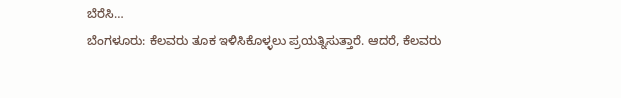ಬೆರೆಸಿ…
ಬೆಂಗಳೂರು: ಕೆಲವರು ತೂಕ ಇಳಿಸಿಕೊಳ್ಳಲು ಪ್ರಯತ್ನಿಸುತ್ತಾರೆ. ಆದರೆ, ಕೆಲವರು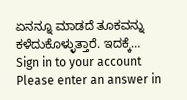ಏನನ್ನೂ ಮಾಡದೆ ತೂಕವನ್ನು ಕಳೆದುಕೊಳ್ಳುತ್ತಾರೆ. ಇದಕ್ಕೆ…
Sign in to your account
Please enter an answer in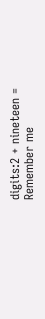digits:2 + nineteen =
Remember me